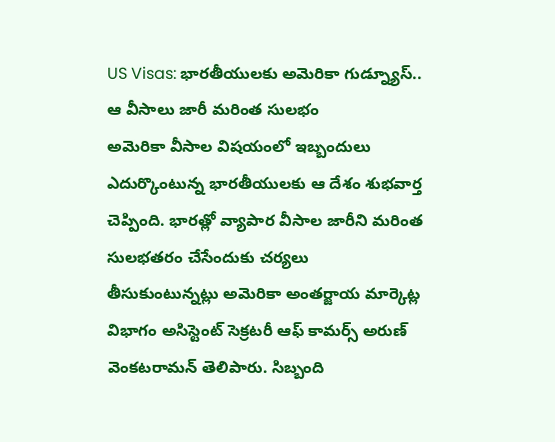US Visas: భారతీయులకు అమెరికా గుడ్న్యూస్.. ఆ వీసాలు జారీ మరింత సులభం
అమెరికా వీసాల విషయంలో ఇబ్బందులు ఎదుర్కొంటున్న భారతీయులకు ఆ దేశం శుభవార్త చెప్పింది. భారత్లో వ్యాపార వీసాల జారీని మరింత సులభతరం చేసేందుకు చర్యలు తీసుకుంటున్నట్లు అమెరికా అంతర్జాయ మార్కెట్ల విభాగం అసిస్టెంట్ సెక్రటరీ ఆఫ్ కామర్స్ అరుణ్ వెంకటరామన్ తెలిపారు. సిబ్బంది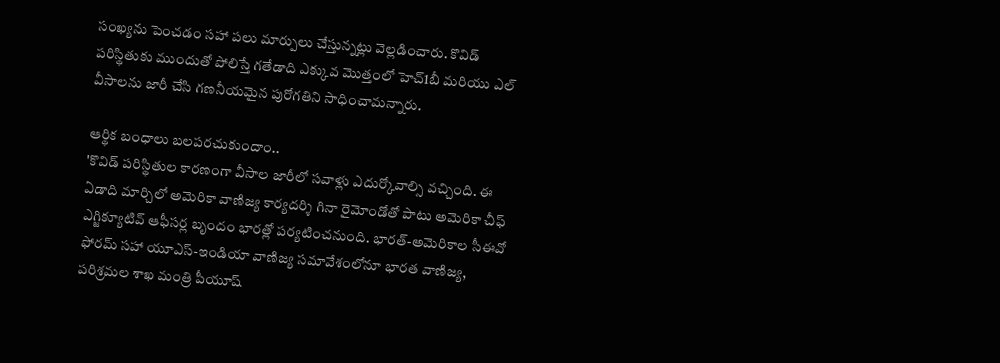సంఖ్యను పెంచడం సహా పలు మార్పులు చేస్తున్నట్లు వెల్లడించారు. కొవిడ్ పరిస్థితుకు ముందుతో పోలిస్తే గతేడాది ఎక్కువ మొత్తంలో హెచ్1బీ మరియు ఎల్ వీసాలను జారీ చేసి గణనీయమైన పురోగతిని సాధించామన్నారు.

ఆర్థిక బంధాలు బలపరచుకుందాం..
'కొవిడ్ పరిస్థితుల కారణంగా వీసాల జారీలో సవాళ్లు ఎదుర్కోవాల్సి వచ్చింది. ఈ ఏడాది మార్చిలో అమెరికా వాణిజ్య కార్యదర్శి గినా రైమోండోతో పాటు అమెరికా చీఫ్ ఎగ్జిక్యూటివ్ ఆఫీసర్ల బృందం భారత్లో పర్యటించనుంది. భారత్-అమెరికాల సీఈవో ఫోరమ్ సహా యూఎస్-ఇండియా వాణిజ్య సమావేశంలోనూ భారత వాణిజ్య, పరిశ్రమల శాఖ మంత్రి పీయూష్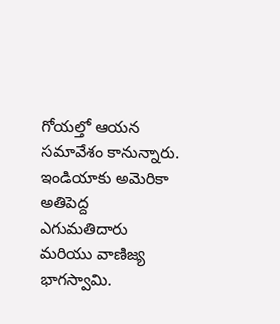గోయల్తో ఆయన సమావేశం కానున్నారు.
ఇండియాకు అమెరికా అతిపెద్ద ఎగుమతిదారు మరియు వాణిజ్య భాగస్వామి.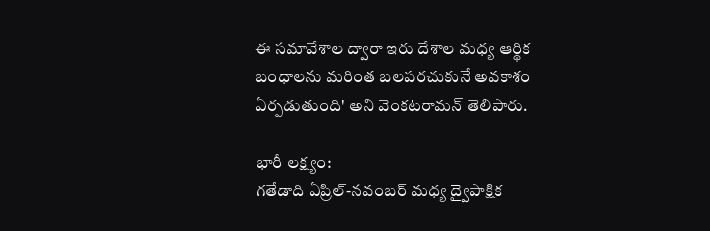ఈ సమావేశాల ద్వారా ఇరు దేశాల మధ్య ఆర్థిక బంధాలను మరింత బలపరచుకునే అవకాశం ఏర్పడుతుంది' అని వెంకటరామన్ తెలిపారు.

భారీ లక్ష్యం:
గతేడాది ఏప్రిల్-నవంబర్ మధ్య ద్వైపాక్షిక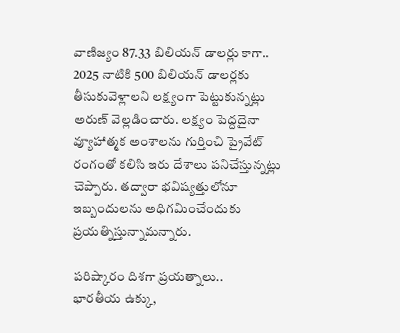వాణిజ్యం 87.33 బిలియన్ డాలర్లు కాగా.. 2025 నాటికి 500 బిలియన్ డాలర్లకు తీసుకువెళ్లాలని లక్ష్యంగా పెట్టుకున్నట్లు అరుణ్ వెల్లడించారు. లక్ష్యం పెద్దదైనా వ్యూహాత్మక అంశాలను గుర్తించి ప్రైవేట్ రంగంతో కలిసి ఇరు దేశాలు పనిచేస్తున్నట్లు చెప్పారు. తద్వారా భవిష్యత్తులోనూ ఇబ్బందులను అధిగమించేందుకు ప్రయత్నిస్తున్నామన్నారు.

పరిష్కారం దిశగా ప్రయత్నాలు..
భారతీయ ఉక్కు,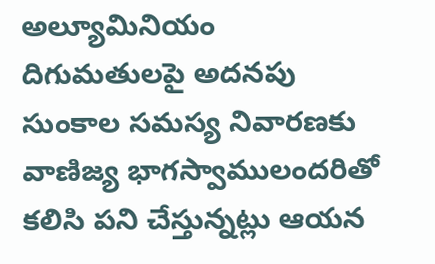అల్యూమినియం దిగుమతులపై అదనపు సుంకాల సమస్య నివారణకు వాణిజ్య భాగస్వాములందరితో కలిసి పని చేస్తున్నట్లు ఆయన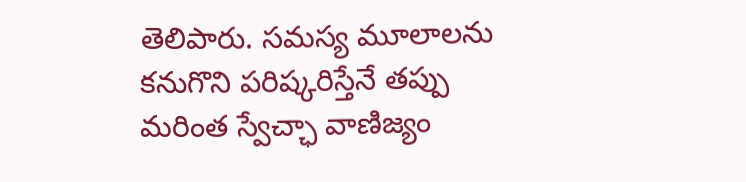తెలిపారు. సమస్య మూలాలను కనుగొని పరిష్కరిస్తేనే తప్పు మరింత స్వేచ్ఛా వాణిజ్యం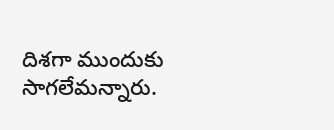దిశగా ముందుకు సాగలేమన్నారు.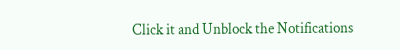Click it and Unblock the Notifications